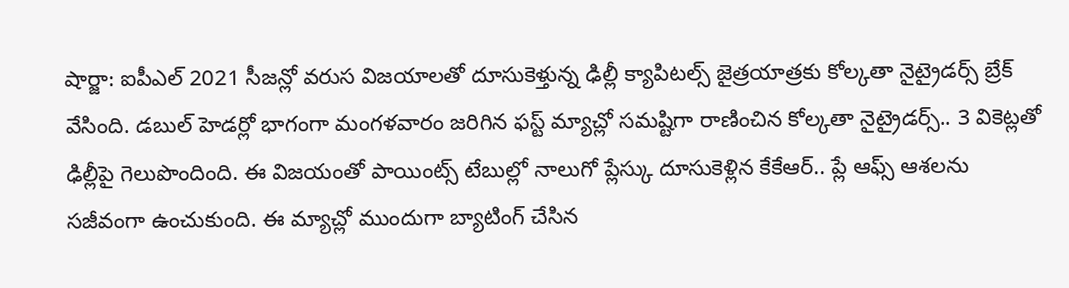షార్జా: ఐపీఎల్ 2021 సీజన్లో వరుస విజయాలతో దూసుకెళ్తున్న ఢిల్లీ క్యాపిటల్స్ జైత్రయాత్రకు కోల్కతా నైట్రైడర్స్ బ్రేక్ వేసింది. డబుల్ హెడర్లో భాగంగా మంగళవారం జరిగిన ఫస్ట్ మ్యాచ్లో సమష్టిగా రాణించిన కోల్కతా నైట్రైడర్స్.. 3 వికెట్లతో ఢిల్లీపై గెలుపొందింది. ఈ విజయంతో పాయింట్స్ టేబుల్లో నాలుగో ప్లేస్కు దూసుకెళ్లిన కేకేఆర్.. ప్లే ఆఫ్స్ ఆశలను సజీవంగా ఉంచుకుంది. ఈ మ్యాచ్లో ముందుగా బ్యాటింగ్ చేసిన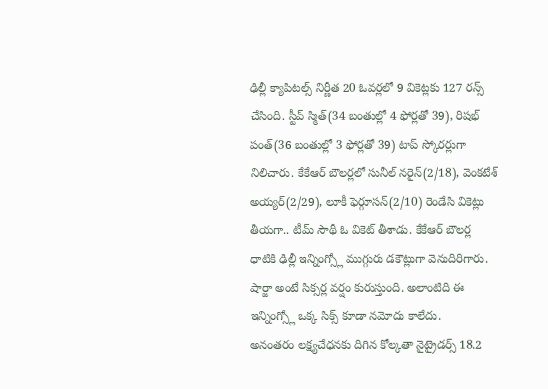ఢిల్లీ క్యాపిటల్స్ నిర్ణీత 20 ఓవర్లలో 9 వికెట్లకు 127 రన్స్ చేసింది. స్టీవ్ స్మిత్(34 బంతుల్లో 4 ఫోర్లతో 39), రిషభ్ పంత్(36 బంతుల్లో 3 ఫోర్లతో 39) టాప్ స్కోరర్లుగా నిలిచారు. కేకేఆర్ బౌలర్లలో సునీల్ నరైన్(2/18), వెంకటేశ్ అయ్యర్(2/29), లూకీ ఫెర్గూసన్(2/10) రెండేసి వికెట్లు తీయగా.. టీమ్ సౌథీ ఓ వికెట్ తీశాడు. కేకేఆర్ బౌలర్ల ధాటికి ఢిల్లీ ఇన్నింగ్స్లో ముగ్గురు డకౌట్లుగా వెనుదిరిగారు. షార్జా అంటే సిక్సర్ల వర్షం కురుస్తుంది. అలాంటిది ఈ ఇన్నింగ్స్లో ఒక్క సిక్స్ కూడా నమోదు కాలేదు.
అనంతరం లక్ష్యచేధనకు దిగిన కోల్కతా నైట్రైడర్స్ 18.2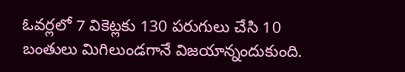ఓవర్లలో 7 వికెట్లకు 130 పరుగులు చేసి 10 బంతులు మిగిలుండగానే విజయాన్నందుకుంది.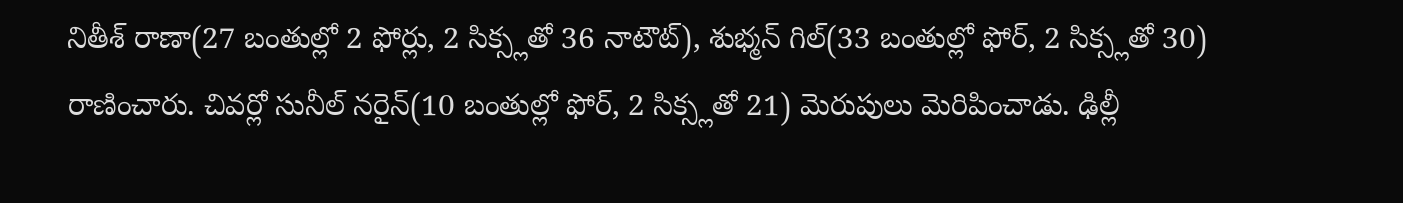నితీశ్ రాణా(27 బంతుల్లో 2 ఫోర్లు, 2 సిక్స్లతో 36 నాటౌట్), శుభ్మన్ గిల్(33 బంతుల్లో ఫోర్, 2 సిక్స్లతో 30) రాణించారు. చివర్లో సునీల్ నరైన్(10 బంతుల్లో ఫోర్, 2 సిక్స్లతో 21) మెరుపులు మెరిపించాడు. ఢిల్లీ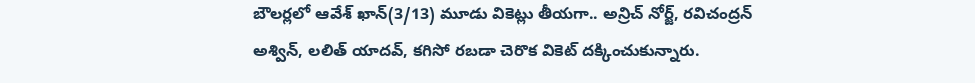బౌలర్లలో ఆవేశ్ ఖాన్(3/13) మూడు వికెట్లు తీయగా.. అన్రిచ్ నోర్జ్, రవిచంద్రన్ అశ్విన్, లలిత్ యాదవ్, కగిసో రబడా చెరొక వికెట్ దక్కించుకున్నారు.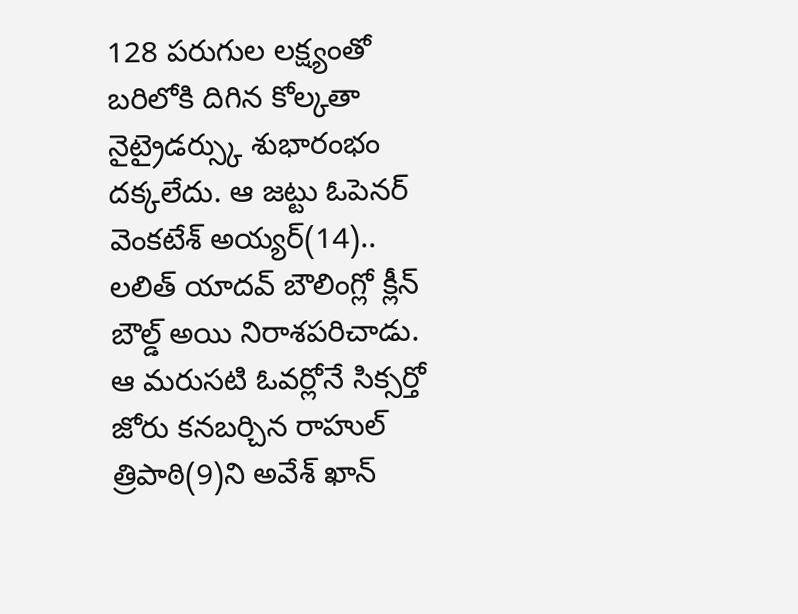128 పరుగుల లక్ష్యంతో బరిలోకి దిగిన కోల్కతా నైట్రైడర్స్కు శుభారంభం దక్కలేదు. ఆ జట్టు ఓపెనర్ వెంకటేశ్ అయ్యర్(14).. లలిత్ యాదవ్ బౌలింగ్లో క్లీన్ బౌల్డ్ అయి నిరాశపరిచాడు. ఆ మరుసటి ఓవర్లోనే సిక్సర్తో జోరు కనబర్చిన రాహుల్ త్రిపాఠి(9)ని అవేశ్ ఖాన్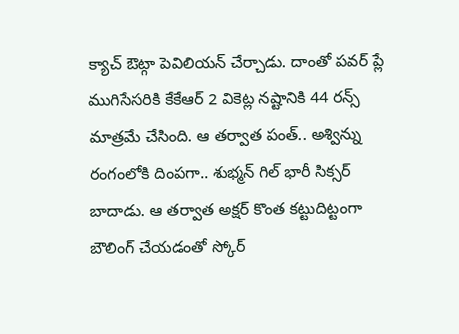క్యాచ్ ఔట్గా పెవిలియన్ చేర్చాడు. దాంతో పవర్ ప్లే ముగిసేసరికి కేకేఆర్ 2 వికెట్ల నష్టానికి 44 రన్స్ మాత్రమే చేసింది. ఆ తర్వాత పంత్.. అశ్విన్ను రంగంలోకి దింపగా.. శుభ్మన్ గిల్ భారీ సిక్సర్ బాదాడు. ఆ తర్వాత అక్షర్ కొంత కట్టుదిట్టంగా బౌలింగ్ చేయడంతో స్కోర్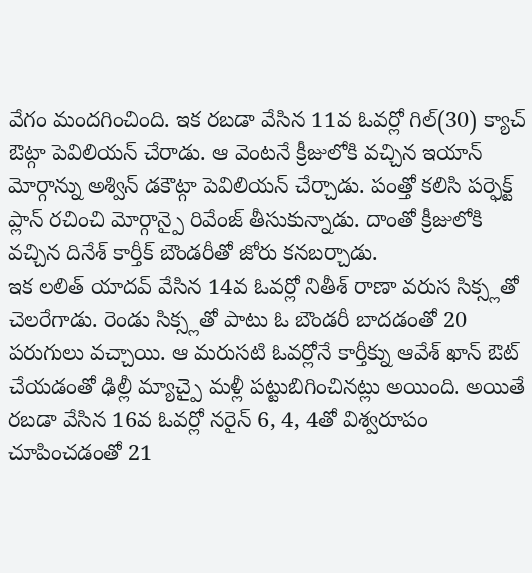వేగం మందగించింది. ఇక రబడా వేసిన 11వ ఓవర్లో గిల్(30) క్యాచ్ ఔట్గా పెవిలియన్ చేరాడు. ఆ వెంటనే క్రీజులోకి వచ్చిన ఇయాన్ మోర్గాన్ను అశ్విన్ డకౌట్గా పెవిలియన్ చేర్చాడు. పంత్తో కలిసి పర్ఫెక్ట్ ప్లాన్ రచించి మోర్గాన్పై రివేంజ్ తీసుకున్నాడు. దాంతో క్రీజులోకి వచ్చిన దినేశ్ కార్తీక్ బౌండరీతో జోరు కనబర్చాడు.
ఇక లలిత్ యాదవ్ వేసిన 14వ ఓవర్లో నితీశ్ రాణా వరుస సిక్స్లతో చెలరేగాడు. రెండు సిక్స్లతో పాటు ఓ బౌండరీ బాదడంతో 20 పరుగులు వచ్చాయి. ఆ మరుసటి ఓవర్లోనే కార్తీక్ను ఆవేశ్ ఖాన్ ఔట్ చేయడంతో ఢిల్లీ మ్యాచ్పై మళ్లీ పట్టుబిగించినట్లు అయింది. అయితే రబడా వేసిన 16వ ఓవర్లో నరైన్ 6, 4, 4తో విశ్వరూపం చూపించడంతో 21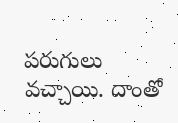పరుగులు వచ్చాయి. దాంతో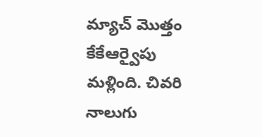మ్యాచ్ మొత్తం కేకేఆర్వైపు మళ్లింది. చివరి నాలుగు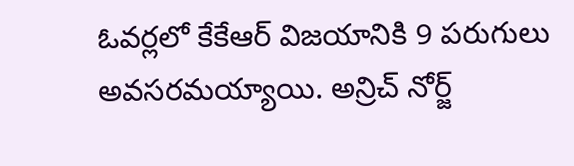ఓవర్లలో కేకేఆర్ విజయానికి 9 పరుగులు అవసరమయ్యాయి. అన్రిచ్ నోర్జ్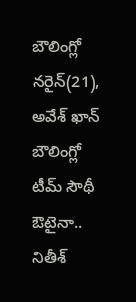బౌలింగ్లో నరైన్(21), అవేశ్ ఖాన్ బౌలింగ్లో టీమ్ సౌథీ ఔటైనా.. నితీశ్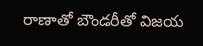రాణాతో బౌండరీతో విజయ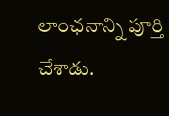లాంఛనాన్ని పూర్తి చేశాడు.